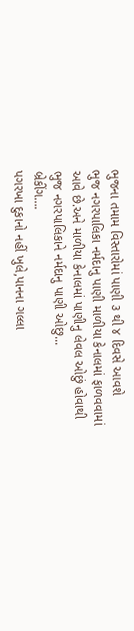ભુજના તમામ વિસ્તારોમાં પાણી ૩ થી ૪ દિવસે આવશે
ભુજ નગરપાલિકા નર્મદાનુ પાણી માળીયા કેનાલમાં ફાળવવામાં આવે છે.અને માળીયા કેનાલમાં પાણીનુ લેવલ ઓછું હોવાથી ભુજ નગરપાલિકાને નર્મદાનુ પાણી ઓછુ...
બ્રેકીંગ….
પગરખા દુકાનો નહીં ખુલે,પાનના ગલ્લા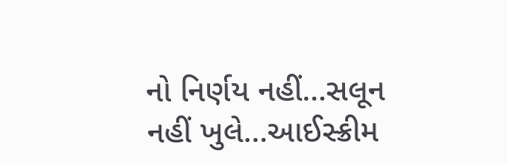નો નિર્ણય નહીં…સલૂન નહીં ખુલે…આઈસ્ક્રીમ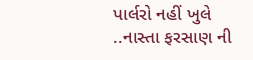પાર્લરો નહીં ખુલે ..નાસ્તા ફરસાણ ની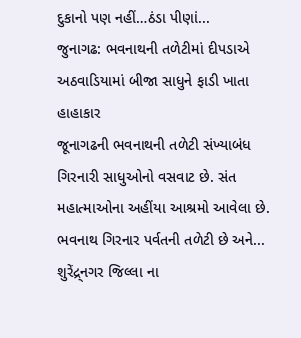દુકાનો પણ નહીં…ઠંડા પીણાં...
જુનાગઢ: ભવનાથની તળેટીમાં દીપડાએ અઠવાડિયામાં બીજા સાધુને ફાડી ખાતા હાહાકાર
જૂનાગઢની ભવનાથની તળેટી સંખ્યાબંધ ગિરનારી સાધુઓનો વસવાટ છે. સંત મહાત્માઓના અહીંયા આશ્રમો આવેલા છે. ભવનાથ ગિરનાર પર્વતની તળેટી છે અને...
શુરેંદ્ર્નગર જિલ્લા ના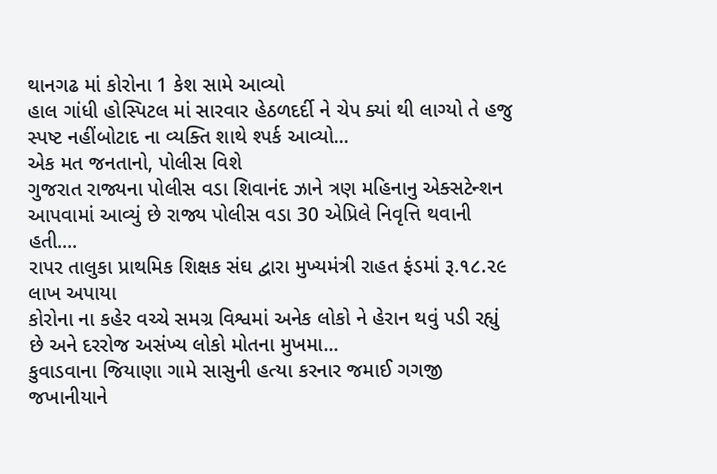થાનગઢ માં કોરોના 1 કેશ સામે આવ્યો
હાલ ગાંધી હોસ્પિટલ માં સારવાર હેઠળદર્દી ને ચેપ ક્યાં થી લાગ્યો તે હજુ સ્પષ્ટ નહીંબોટાદ ના વ્યક્તિ શાથે શ્પર્ક આવ્યો...
એક મત જનતાનો, પોલીસ વિશે
ગુજરાત રાજ્યના પોલીસ વડા શિવાનંદ ઝાને ત્રણ મહિનાનુ એક્સટેન્શન આપવામાં આવ્યું છે રાજ્ય પોલીસ વડા 30 એપ્રિલે નિવૃત્તિ થવાની હતી....
રાપર તાલુકા પ્રાથમિક શિક્ષક સંઘ દ્વારા મુખ્યમંત્રી રાહત ફંડમાં રૂ.૧૮.૨૯ લાખ અપાયા
કોરોના ના કહેર વચ્ચે સમગ્ર વિશ્વમાં અનેક લોકો ને હેરાન થવું પડી રહ્યું છે અને દરરોજ અસંખ્ય લોકો મોતના મુખમા...
કુવાડવાના જિયાણા ગામે સાસુની હત્યા કરનાર જમાઈ ગગજી જખાનીયાને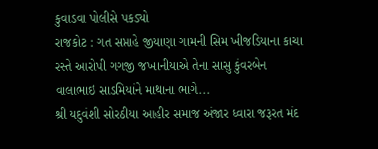કુવાડવા પોલીસે પકડ્યો
રાજકોટ : ગત સપ્તાહે જીયાણા ગામની સિમ ખીજડિયાના કાચા રસ્તે આરોપી ગગજી જખાનીયાએ તેના સાસુ કુંવરબેન વાલાભાઇ સાડમિયાંને માથાના ભાગે...
શ્રી યદુવંશી સોરઠીયા આહીર સમાજ અંજાર ધ્વારા જરૂરત મંદ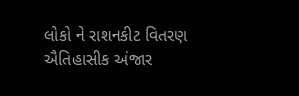લોકો ને રાશનકીટ વિતરણ
ઐતિહાસીક અંજાર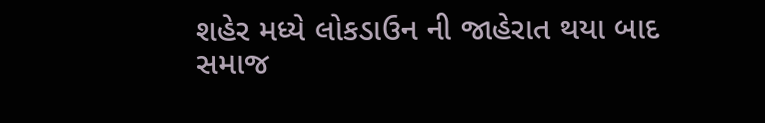શહેર મધ્યે લોકડાઉન ની જાહેરાત થયા બાદ સમાજ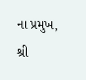ના પ્રમુખ, શ્રી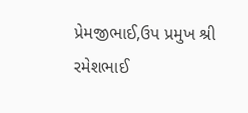પ્રેમજીભાઈ,ઉપ પ્રમુખ શ્રી રમેશભાઈ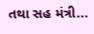તથા સહ મંત્રી...